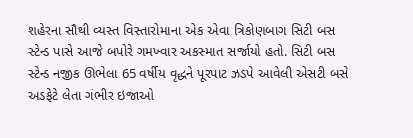શહેરના સૌથી વ્યસ્ત વિસ્તારોમાના એક એવા ત્રિકોણબાગ સિટી બસ સ્ટેન્ડ પાસે આજે બપોરે ગમખ્વાર અકસ્માત સર્જાયો હતો. સિટી બસ સ્ટેન્ડ નજીક ઊભેલા 65 વર્ષીય વૃદ્ધને પૂરપાટ ઝડપે આવેલી એસટી બસે અડફેટે લેતા ગંભીર ઇજાઓ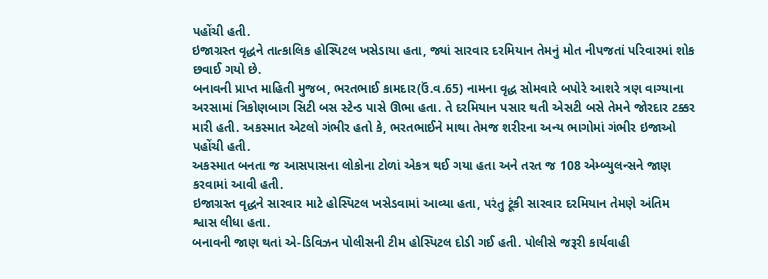પહોંચી હતી.
ઇજાગ્રસ્ત વૃદ્ધને તાત્કાલિક હોસ્પિટલ ખસેડાયા હતા, જ્યાં સારવાર દરમિયાન તેમનું મોત નીપજતાં પરિવારમાં શોક છવાઈ ગયો છે.
બનાવની પ્રાપ્ત માહિતી મુજબ, ભરતભાઈ કામદાર(ઉં.વ.65) નામના વૃદ્ધ સોમવારે બપોરે આશરે ત્રણ વાગ્યાના અરસામાં ત્રિકોણબાગ સિટી બસ સ્ટેન્ડ પાસે ઊભા હતા. તે દરમિયાન પસાર થતી એસટી બસે તેમને જોરદાર ટક્કર મારી હતી. અકસ્માત એટલો ગંભીર હતો કે, ભરતભાઈને માથા તેમજ શરીરના અન્ય ભાગોમાં ગંભીર ઇજાઓ પહોંચી હતી.
અકસ્માત બનતા જ આસપાસના લોકોના ટોળાં એકત્ર થઈ ગયા હતા અને તરત જ 108 એમ્બ્યુલન્સને જાણ કરવામાં આવી હતી.
ઇજાગ્રસ્ત વૃદ્ધને સારવાર માટે હોસ્પિટલ ખસેડવામાં આવ્યા હતા, પરંતુ ટૂંકી સારવાર દરમિયાન તેમણે અંતિમ શ્વાસ લીધા હતા.
બનાવની જાણ થતાં એ-ડિવિઝન પોલીસની ટીમ હોસ્પિટલ દોડી ગઈ હતી. પોલીસે જરૂરી કાર્યવાહી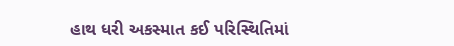હાથ ધરી અકસ્માત કઈ પરિસ્થિતિમાં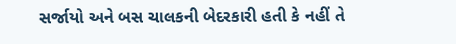સર્જાયો અને બસ ચાલકની બેદરકારી હતી કે નહીં તે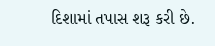દિશામાં તપાસ શરૂ કરી છે.